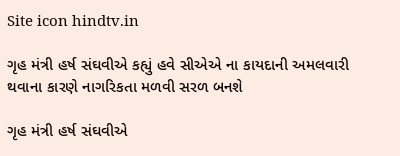Site icon hindtv.in

ગૃહ મંત્રી હર્ષ સંઘવીએ કહ્યું હવે સીએએ ના કાયદાની અમલવારી થવાના કારણે નાગરિકતા મળવી સરળ બનશે

ગૃહ મંત્રી હર્ષ સંઘવીએ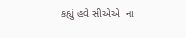કહ્યું હવે સીએએ  ના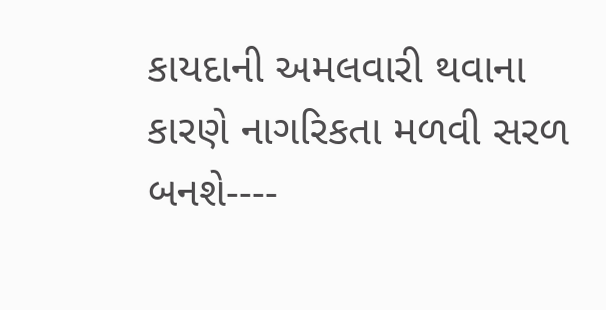કાયદાની અમલવારી થવાના કારણે નાગરિકતા મળવી સરળ બનશે----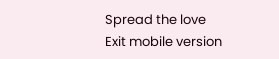Spread the love
Exit mobile version